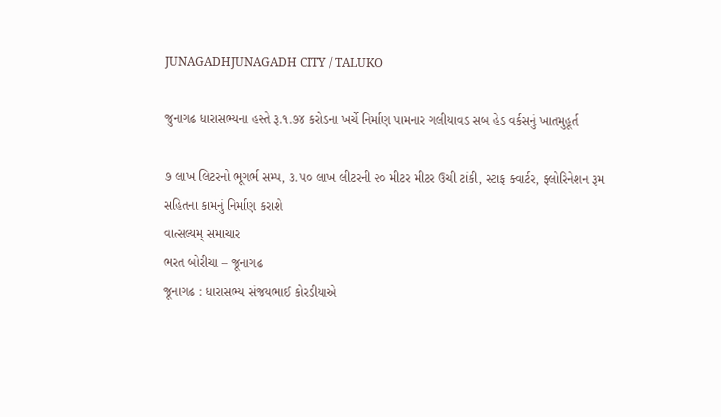JUNAGADHJUNAGADH CITY / TALUKO

જુનાગઢ ધારાસભ્યના હસ્તે રૂ.૧.૭૪ કરોડના ખર્ચે નિર્માણ પામનાર ગલીયાવડ સબ હેડ વર્કસનું ખાતમુહૂર્ત

૭ લાખ લિટરનો ભૂગર્ભ સમ્પ, ૩.૫૦ લાખ લીટરની ૨૦ મીટર મીટર ઉચી ટાંકી, સ્ટાફ ક્વાર્ટર, ફ્લોરિનેશન રૂમ સહિતના કામનું નિર્માણ કરાશે
વાત્સલ્યમ્ સમાચાર
ભરત બોરીચા – જૂનાગઢ
જૂનાગઢ : ધારાસભ્ય સંજયભાઈ કોરડીયાએ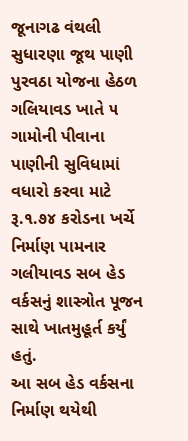જૂનાગઢ વંથલી સુધારણા જૂથ પાણી પુરવઠા યોજના હેઠળ ગલિયાવડ ખાતે ૫ ગામોની પીવાના પાણીની સુવિધામાં વધારો કરવા માટે રૂ.૧.૭૪ કરોડના ખર્ચે નિર્માણ પામનાર ગલીયાવડ સબ હેડ વર્કસનું શાસ્ત્રોત પૂજન સાથે ખાતમુહૂર્ત કર્યું હતું.
આ સબ હેડ વર્કસના નિર્માણ થયેથી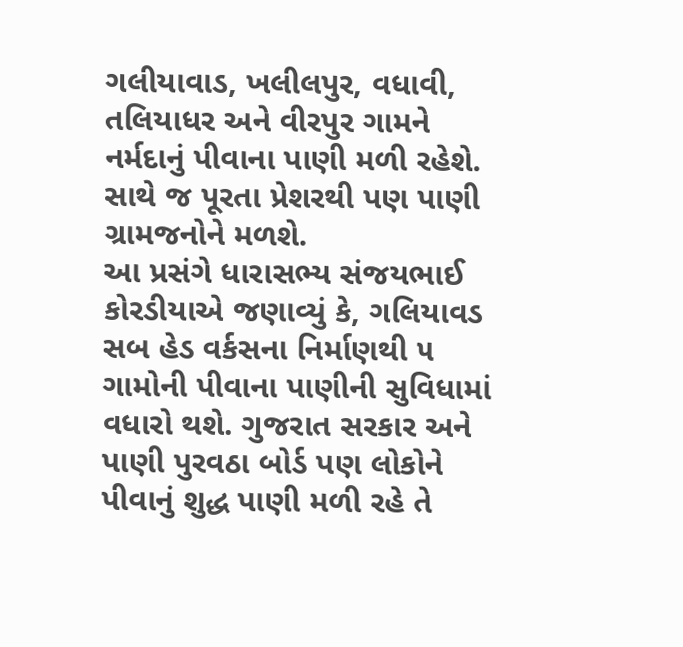ગલીયાવાડ, ખલીલપુર, વધાવી, તલિયાધર અને વીરપુર ગામને નર્મદાનું પીવાના પાણી મળી રહેશે. સાથે જ પૂરતા પ્રેશરથી પણ પાણી ગ્રામજનોને મળશે.
આ પ્રસંગે ધારાસભ્ય સંજયભાઈ કોરડીયાએ જણાવ્યું કે, ગલિયાવડ સબ હેડ વર્કસના નિર્માણથી ૫ ગામોની પીવાના પાણીની સુવિધામાં વધારો થશે. ગુજરાત સરકાર અને પાણી પુરવઠા બોર્ડ પણ લોકોને પીવાનું શુદ્ધ પાણી મળી રહે તે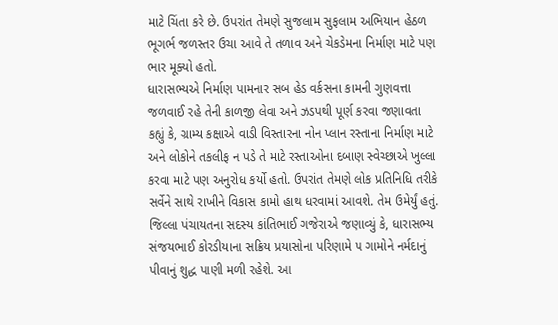માટે ચિંતા કરે છે. ઉપરાંત તેમણે સુજલામ સુફલામ અભિયાન હેઠળ ભૂગર્ભ જળસ્તર ઉચા આવે તે તળાવ અને ચેકડેમના નિર્માણ માટે પણ ભાર મૂક્યો હતો.
ધારાસભ્યએ નિર્માણ પામનાર સબ હેડ વર્કસના કામની ગુણવત્તા જળવાઈ રહે તેની કાળજી લેવા અને ઝડપથી પૂર્ણ કરવા જણાવતા કહ્યું કે, ગ્રામ્ય કક્ષાએ વાડી વિસ્તારના નોન પ્લાન રસ્તાના નિર્માણ માટે અને લોકોને તકલીફ ન પડે તે માટે રસ્તાઓના દબાણ સ્વેચ્છાએ ખુલ્લા કરવા માટે પણ અનુરોધ કર્યો હતો. ઉપરાંત તેમણે લોક પ્રતિનિધિ તરીકે સર્વેને સાથે રાખીને વિકાસ કામો હાથ ધરવામાં આવશે. તેમ ઉમેર્યું હતું.
જિલ્લા પંચાયતના સદસ્ય કાંતિભાઈ ગજેરાએ જણાવ્યું કે, ધારાસભ્ય સંજયભાઈ કોરડીયાના સક્રિય પ્રયાસોના પરિણામે ૫ ગામોને નર્મદાનું પીવાનું શુદ્ધ પાણી મળી રહેશે. આ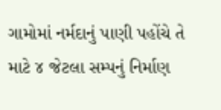ગામોમાં નર્મદાનું પાણી પહોંચે તે માટે ૪ જેટલા સમ્પનું નિર્માણ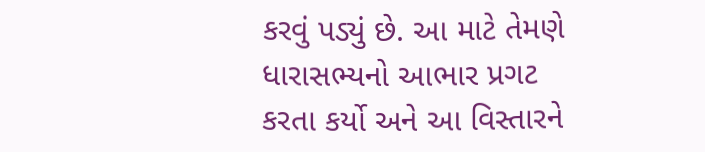કરવું પડ્યું છે. આ માટે તેમણે ધારાસભ્યનો આભાર પ્રગટ કરતા કર્યો અને આ વિસ્તારને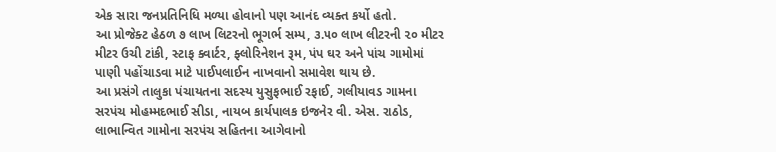એક સારા જનપ્રતિનિધિ મળ્યા હોવાનો પણ આનંદ વ્યક્ત કર્યો હતો.
આ પ્રોજેક્ટ હેઠળ ૭ લાખ લિટરનો ભૂગર્ભ સમ્પ, ૩.૫૦ લાખ લીટરની ૨૦ મીટર મીટર ઉચી ટાંકી, સ્ટાફ ક્વાર્ટર, ફ્લોરિનેશન રૂમ, પંપ ઘર અને પાંચ ગામોમાં પાણી પહોંચાડવા માટે પાઈપલાઈન નાખવાનો સમાવેશ થાય છે.
આ પ્રસંગે તાલુકા પંચાયતના સદસ્ય યુસુફભાઈ રફાઈ, ગલીયાવડ ગામના સરપંચ મોહમ્મદભાઈ સીડા, નાયબ કાર્યપાલક ઇજનેર વી. એસ. રાઠોડ, લાભાન્વિત ગામોના સરપંચ સહિતના આગેવાનો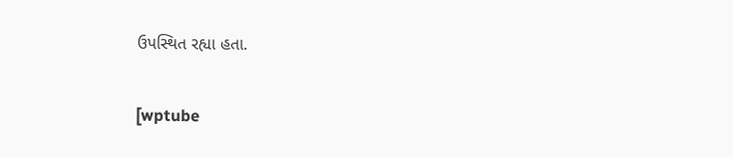ઉપસ્થિત રહ્યા હતા.

[wptube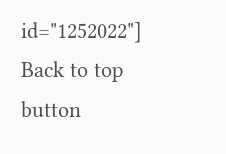id="1252022"]
Back to top button